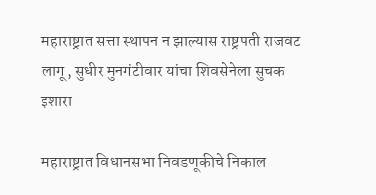महाराष्ट्रात सत्ता स्थापन न झाल्यास राष्ट्रपती राजवट लागू, सुधीर मुनगंटीवार यांचा शिवसेनेला सुचक इशारा

महाराष्ट्रात विधानसभा निवडणूकीचे निकाल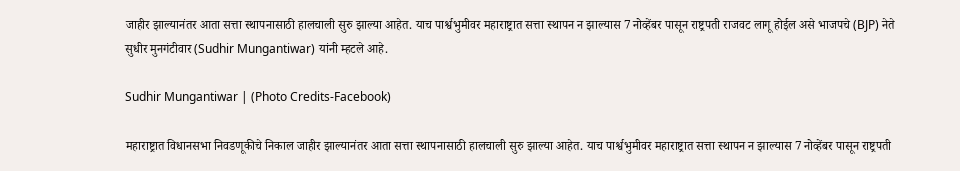जाहीर झाल्यानंतर आता सत्ता स्थापनासाठी हालचाली सुरु झाल्या आहेत. याच पार्श्वभुमीवर महाराष्ट्रात सत्ता स्थापन न झाल्यास 7 नोव्हेंबर पासून राष्ट्रपती राजवट लागू होईल असे भाजपचे (BJP) नेते सुधीर मुनगंटीवार (Sudhir Mungantiwar) यांनी म्हटले आहे.

Sudhir Mungantiwar | (Photo Credits-Facebook)

महाराष्ट्रात विधानसभा निवडणूकीचे निकाल जाहीर झाल्यानंतर आता सत्ता स्थापनासाठी हालचाली सुरु झाल्या आहेत. याच पार्श्वभुमीवर महाराष्ट्रात सत्ता स्थापन न झाल्यास 7 नोव्हेंबर पासून राष्ट्रपती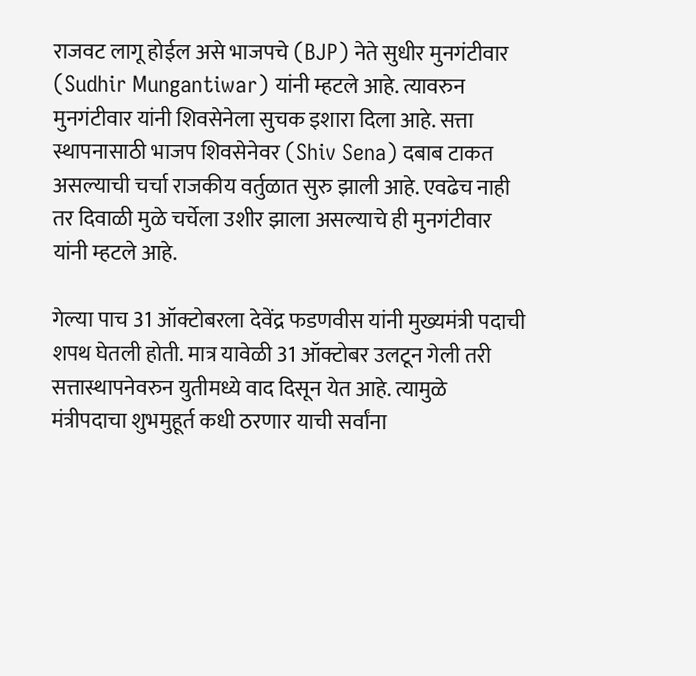राजवट लागू होईल असे भाजपचे (BJP) नेते सुधीर मुनगंटीवार (Sudhir Mungantiwar) यांनी म्हटले आहे. त्यावरुन मुनगंटीवार यांनी शिवसेनेला सुचक इशारा दिला आहे. सत्ता स्थापनासाठी भाजप शिवसेनेवर (Shiv Sena) दबाब टाकत असल्याची चर्चा राजकीय वर्तुळात सुरु झाली आहे. एवढेच नाही तर दिवाळी मुळे चर्चेला उशीर झाला असल्याचे ही मुनगंटीवार यांनी म्हटले आहे.

गेल्या पाच 31 ऑक्टोबरला देवेंद्र फडणवीस यांनी मुख्यमंत्री पदाची शपथ घेतली होती. मात्र यावेळी 31 ऑक्टोबर उलटून गेली तरी सत्तास्थापनेवरुन युतीमध्ये वाद दिसून येत आहे. त्यामुळे मंत्रीपदाचा शुभमुहूर्त कधी ठरणार याची सर्वांना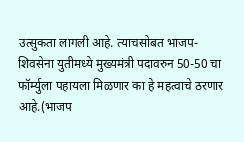उत्सुकता लागली आहे. त्याचसोबत भाजप-शिवसेना युतीमध्ये मुख्यमंत्री पदावरुन 50-50 चा फॉर्म्युला पहायला मिळणार का हे महत्वाचे ठरणार आहे.(भाजप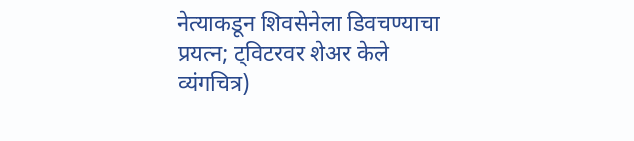नेत्याकडून शिवसेनेला डिवचण्याचा प्रयत्न; ट्विटरवर शेअर केले व्यंगचित्र)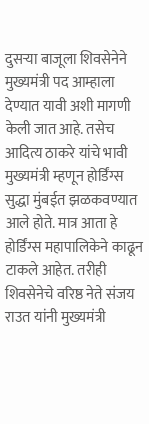दुसऱ्या बाजूला शिवसेनेने मुख्यमंत्री पद आम्हाला देण्यात यावी अशी मागणी केली जात आहे. तसेच आदित्य ठाकरे यांचे भावी मुख्यमंत्री म्हणून होर्डिंग्स सुद्धा मुंबईत झळकवण्यात आले होते. मात्र आता हे होर्डिंग्स महापालिकेने काढून टाकले आहेत. तरीही शिवसेनेचे वरिष्ठ नेते संजय राउत यांनी मुख्यमंत्री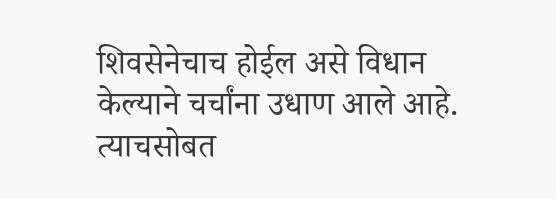शिवसेनेचाच होईल असे विधान केल्याने चर्चांना उधाण आले आहे. त्याचसोबत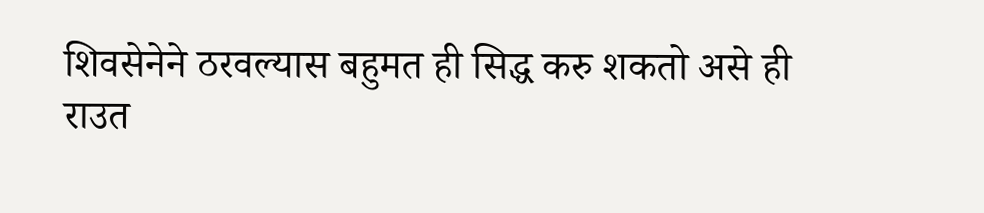शिवसेनेने ठरवल्यास बहुमत ही सिद्ध करु शकतो असे ही राउत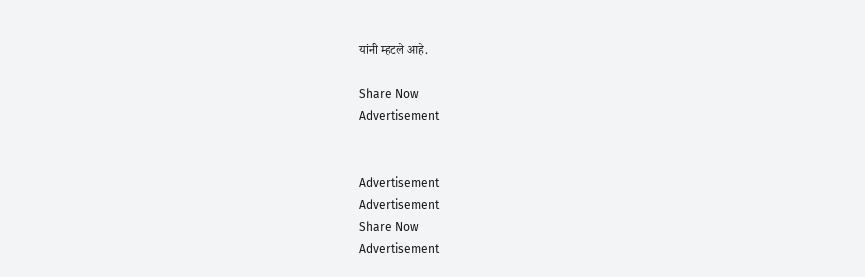यांनी म्हटले आहे.

Share Now
Advertisement


Advertisement
Advertisement
Share Now
Advertisement